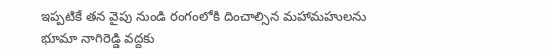ఇప్పటికే తన వైపు నుండి రంగంలోకి దించాల్సిన మహామహులను భూమా నాగిరెడ్డి వద్దకు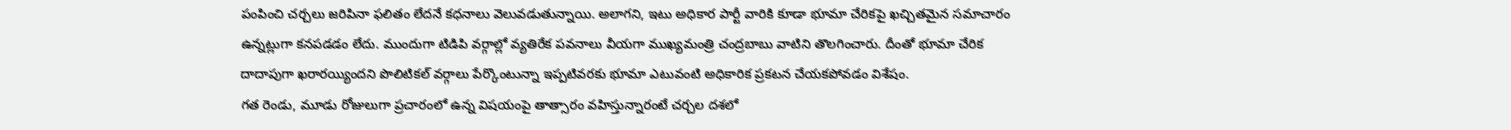పంపించి చర్చలు జరిపినా ఫలితం లేదనే కధనాలు వెలువడుతున్నాయి. అలాగని, ఇటు అధికార పార్టీ వారికి కూడా భూమా చేరికపై ఖచ్చితమైన సమాచారం ఉన్నట్లుగా కనపడడం లేదు. ముందుగా టిడిపి వర్గాల్లో వ్యతిరేక పవనాలు వీయగా ముఖ్యమంత్రి చంద్రబాబు వాటిని తొలగించారు. దీంతో భూమా చేరిక దాదాపుగా ఖరారయ్యిందని పొలిటికల్ వర్గాలు పేర్కొంటున్నా ఇప్పటివరకు భూమా ఎటువంటి అధికారిక ప్రకటన చేయకపోవడం విశేషం.
గత రెండు, మూడు రోజులుగా ప్రచారంలో ఉన్న విషయంపై తాత్సారం వహిస్తున్నారంటే చర్చల దశలో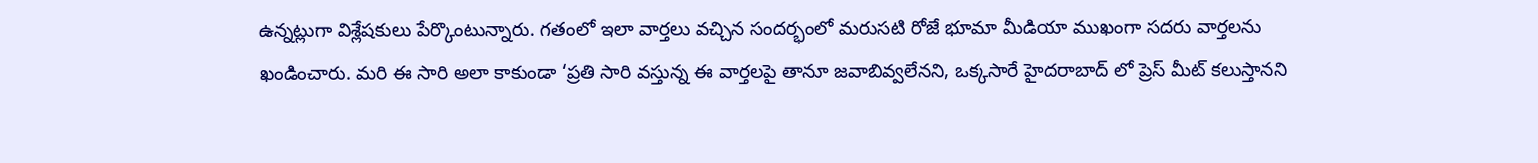ఉన్నట్లుగా విశ్లేషకులు పేర్కొంటున్నారు. గతంలో ఇలా వార్తలు వచ్చిన సందర్భంలో మరుసటి రోజే భూమా మీడియా ముఖంగా సదరు వార్తలను ఖండించారు. మరి ఈ సారి అలా కాకుండా ‘ప్రతి సారి వస్తున్న ఈ వార్తలపై తానూ జవాబివ్వలేనని, ఒక్కసారే హైదరాబాద్ లో ప్రెస్ మీట్ కలుస్తానని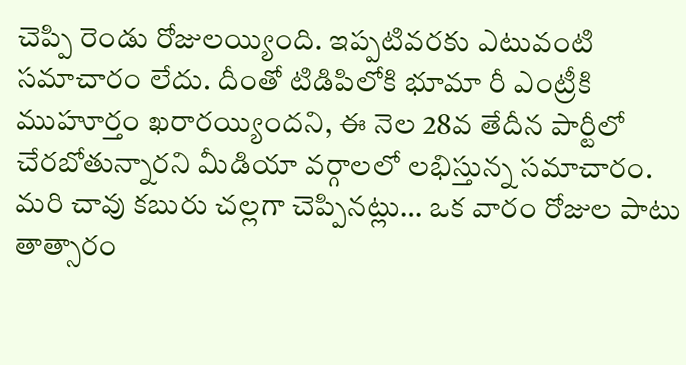చెప్పి రెండు రోజులయ్యింది. ఇప్పటివరకు ఎటువంటి సమాచారం లేదు. దీంతో టిడిపిలోకి భూమా రీ ఎంట్రీకి ముహూర్తం ఖరారయ్యిందని, ఈ నెల 28వ తేదీన పార్టీలో చేరబోతున్నారని మీడియా వర్గాలలో లభిస్తున్న సమాచారం.
మరి చావు కబురు చల్లగా చెప్పినట్లు… ఒక వారం రోజుల పాటు తాత్సారం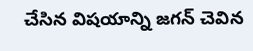చేసిన విషయాన్ని జగన్ చెవిన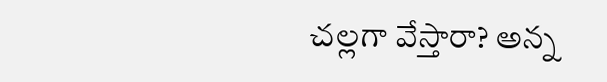చల్లగా వేస్తారా? అన్న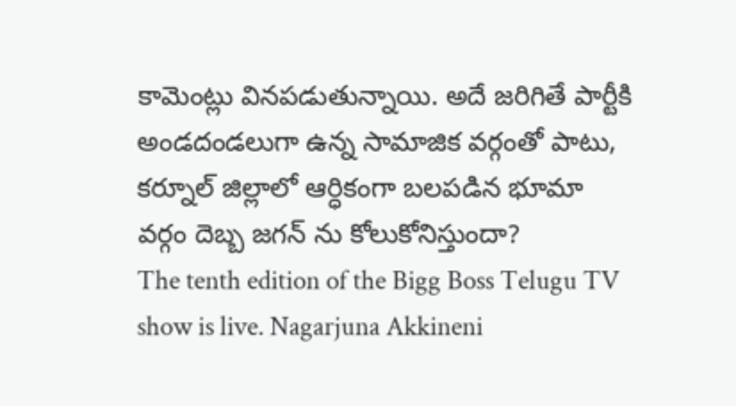కామెంట్లు వినపడుతున్నాయి. అదే జరిగితే పార్టీకి అండదండలుగా ఉన్న సామాజిక వర్గంతో పాటు, కర్నూల్ జిల్లాలో ఆర్ధికంగా బలపడిన భూమా వర్గం దెబ్బ జగన్ ను కోలుకోనిస్తుందా?
The tenth edition of the Bigg Boss Telugu TV show is live. Nagarjuna Akkineni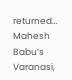returned…
Mahesh Babu’s Varanasi,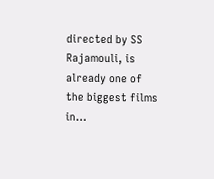directed by SS Rajamouli, is already one of the biggest films in…